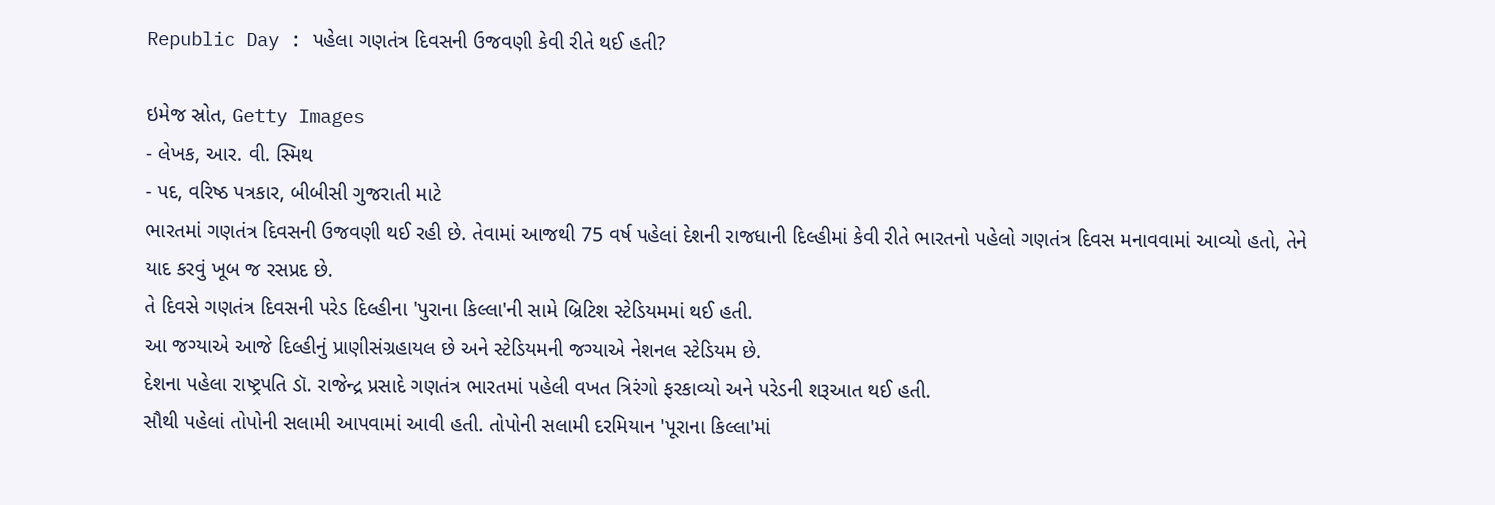Republic Day : પહેલા ગણતંત્ર દિવસની ઉજવણી કેવી રીતે થઈ હતી?

ઇમેજ સ્રોત, Getty Images
- લેખક, આર. વી. સ્મિથ
- પદ, વરિષ્ઠ પત્રકાર, બીબીસી ગુજરાતી માટે
ભારતમાં ગણતંત્ર દિવસની ઉજવણી થઈ રહી છે. તેવામાં આજથી 75 વર્ષ પહેલાં દેશની રાજધાની દિલ્હીમાં કેવી રીતે ભારતનો પહેલો ગણતંત્ર દિવસ મનાવવામાં આવ્યો હતો, તેને યાદ કરવું ખૂબ જ રસપ્રદ છે.
તે દિવસે ગણતંત્ર દિવસની પરેડ દિલ્હીના 'પુરાના કિલ્લા'ની સામે બ્રિટિશ સ્ટેડિયમમાં થઈ હતી.
આ જગ્યાએ આજે દિલ્હીનું પ્રાણીસંગ્રહાયલ છે અને સ્ટેડિયમની જગ્યાએ નેશનલ સ્ટેડિયમ છે.
દેશના પહેલા રાષ્ટ્રપતિ ડૉ. રાજેન્દ્ર પ્રસાદે ગણતંત્ર ભારતમાં પહેલી વખત ત્રિરંગો ફરકાવ્યો અને પરેડની શરૂઆત થઈ હતી.
સૌથી પહેલાં તોપોની સલામી આપવામાં આવી હતી. તોપોની સલામી દરમિયાન 'પૂરાના કિલ્લા'માં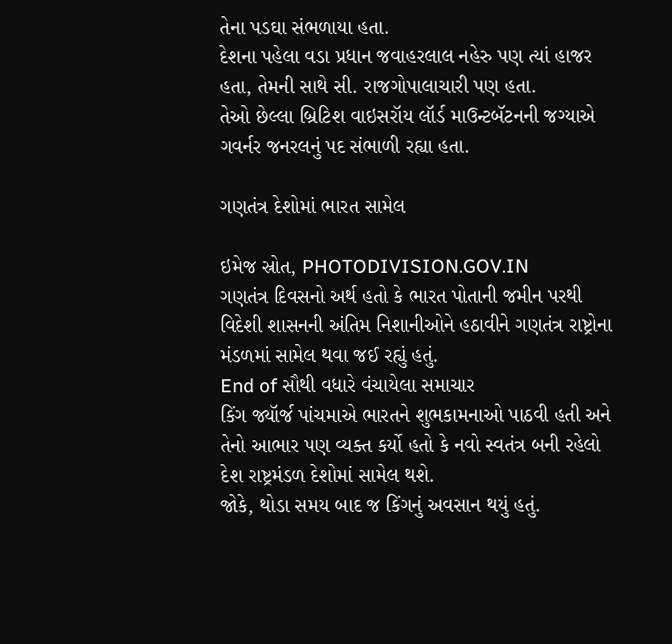તેના પડઘા સંભળાયા હતા.
દેશના પહેલા વડા પ્રધાન જવાહરલાલ નહેરુ પણ ત્યાં હાજર હતા, તેમની સાથે સી. રાજગોપાલાચારી પણ હતા.
તેઓ છેલ્લા બ્રિટિશ વાઇસરૉય લૉર્ડ માઉન્ટબૅટનની જગ્યાએ ગવર્નર જનરલનું પદ સંભાળી રહ્યા હતા.

ગણતંત્ર દેશોમાં ભારત સામેલ

ઇમેજ સ્રોત, PHOTODIVISION.GOV.IN
ગણતંત્ર દિવસનો અર્થ હતો કે ભારત પોતાની જમીન પરથી વિદેશી શાસનની અંતિમ નિશાનીઓને હઠાવીને ગણતંત્ર રાષ્ટ્રોના મંડળમાં સામેલ થવા જઈ રહ્યું હતું.
End of સૌથી વધારે વંચાયેલા સમાચાર
કિંગ જ્યૉર્જ પાંચમાએ ભારતને શુભકામનાઓ પાઠવી હતી અને તેનો આભાર પણ વ્યક્ત કર્યો હતો કે નવો સ્વતંત્ર બની રહેલો દેશ રાષ્ટ્રમંડળ દેશોમાં સામેલ થશે.
જોકે, થોડા સમય બાદ જ કિંગનું અવસાન થયું હતું.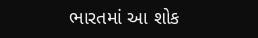ભારતમાં આ શોક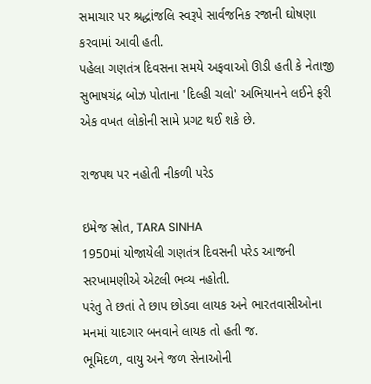સમાચાર પર શ્રદ્ધાંજલિ સ્વરૂપે સાર્વજનિક રજાની ઘોષણા કરવામાં આવી હતી.
પહેલા ગણતંત્ર દિવસના સમયે અફવાઓ ઊડી હતી કે નેતાજી સુભાષચંદ્ર બોઝ પોતાના 'દિલ્હી ચલો' અભિયાનને લઈને ફરી એક વખત લોકોની સામે પ્રગટ થઈ શકે છે.

રાજપથ પર નહોતી નીકળી પરેડ

ઇમેજ સ્રોત, TARA SINHA
1950માં યોજાયેલી ગણતંત્ર દિવસની પરેડ આજની સરખામણીએ એટલી ભવ્ય નહોતી.
પરંતુ તે છતાં તે છાપ છોડવા લાયક અને ભારતવાસીઓના મનમાં યાદગાર બનવાને લાયક તો હતી જ.
ભૂમિદળ, વાયુ અને જળ સેનાઓની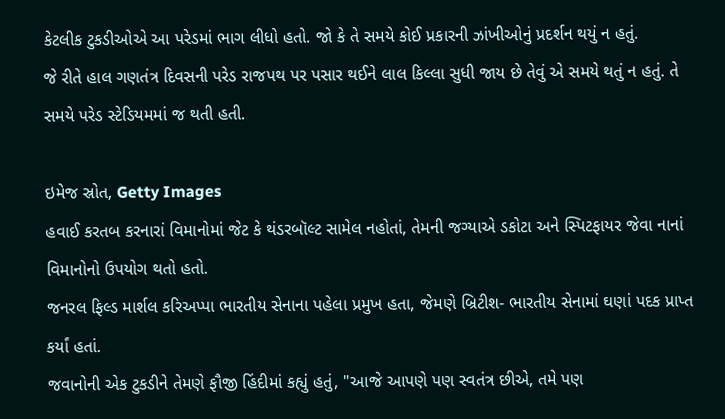કેટલીક ટુકડીઓએ આ પરેડમાં ભાગ લીધો હતો. જો કે તે સમયે કોઈ પ્રકારની ઝાંખીઓનું પ્રદર્શન થયું ન હતું.
જે રીતે હાલ ગણતંત્ર દિવસની પરેડ રાજપથ પર પસાર થઈને લાલ કિલ્લા સુધી જાય છે તેવું એ સમયે થતું ન હતું. તે સમયે પરેડ સ્ટેડિયમમાં જ થતી હતી.

ઇમેજ સ્રોત, Getty Images
હવાઈ કરતબ કરનારાં વિમાનોમાં જેટ કે થંડરબૉલ્ટ સામેલ નહોતાં, તેમની જગ્યાએ ડકોટા અને સ્પિટફાયર જેવા નાનાં વિમાનોનો ઉપયોગ થતો હતો.
જનરલ ફિલ્ડ માર્શલ કરિઅપ્પા ભારતીય સેનાના પહેલા પ્રમુખ હતા, જેમણે બ્રિટીશ- ભારતીય સેનામાં ઘણાં પદક પ્રાપ્ત કર્યાં હતાં.
જવાનોની એક ટુકડીને તેમણે ફૌજી હિંદીમાં કહ્યું હતું, "આજે આપણે પણ સ્વતંત્ર છીએ, તમે પણ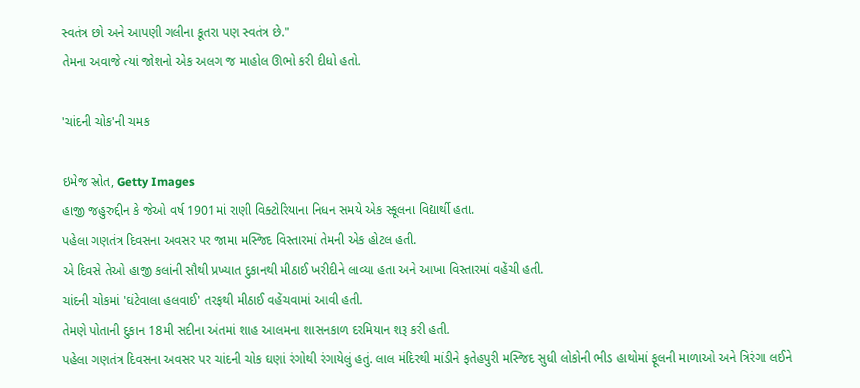સ્વતંત્ર છો અને આપણી ગલીના કૂતરા પણ સ્વતંત્ર છે."
તેમના અવાજે ત્યાં જોશનો એક અલગ જ માહોલ ઊભો કરી દીધો હતો.

'ચાંદની ચોક'ની ચમક

ઇમેજ સ્રોત, Getty Images
હાજી જહુરુદ્દીન કે જેઓ વર્ષ 1901માં રાણી વિક્ટોરિયાના નિધન સમયે એક સ્કૂલના વિદ્યાર્થી હતા.
પહેલા ગણતંત્ર દિવસના અવસર પર જામા મસ્જિદ વિસ્તારમાં તેમની એક હોટલ હતી.
એ દિવસે તેઓ હાજી કલાંની સૌથી પ્રખ્યાત દુકાનથી મીઠાઈ ખરીદીને લાવ્યા હતા અને આખા વિસ્તારમાં વહેંચી હતી.
ચાંદની ચોકમાં 'ઘંટેવાલા હલવાઈ' તરફથી મીઠાઈ વહેંચવામાં આવી હતી.
તેમણે પોતાની દુકાન 18મી સદીના અંતમાં શાહ આલમના શાસનકાળ દરમિયાન શરૂ કરી હતી.
પહેલા ગણતંત્ર દિવસના અવસર પર ચાંદની ચોક ઘણાં રંગોથી રંગાયેલું હતું. લાલ મંદિરથી માંડીને ફતેહપુરી મસ્જિદ સુધી લોકોની ભીડ હાથોમાં ફૂલની માળાઓ અને ત્રિરંગા લઈને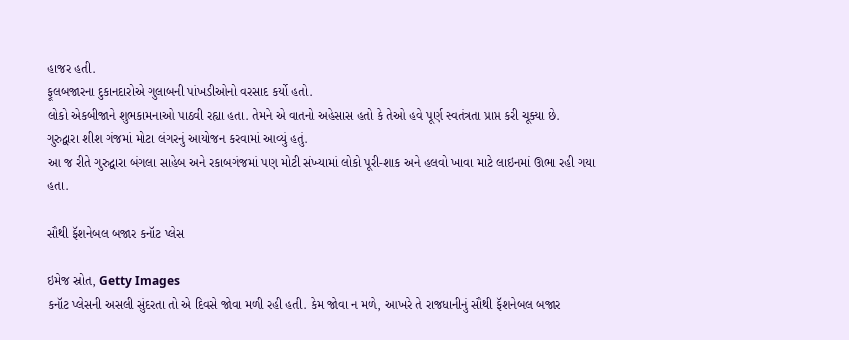હાજર હતી.
ફૂલબજારના દુકાનદારોએ ગુલાબની પાંખડીઓનો વરસાદ કર્યો હતો.
લોકો એકબીજાને શુભકામનાઓ પાઠવી રહ્યા હતા. તેમને એ વાતનો અહેસાસ હતો કે તેઓ હવે પૂર્ણ સ્વતંત્રતા પ્રાપ્ત કરી ચૂક્યા છે.
ગુરુદ્વારા શીશ ગંજમાં મોટા લંગરનું આયોજન કરવામાં આવ્યું હતું.
આ જ રીતે ગુરુદ્વારા બંગલા સાહેબ અને રકાબગંજમાં પણ મોટી સંખ્યામાં લોકો પૂરી-શાક અને હલવો ખાવા માટે લાઇનમાં ઊભા રહી ગયા હતા.

સૌથી ફૅશનેબલ બજાર કનૉટ પ્લેસ

ઇમેજ સ્રોત, Getty Images
કનૉટ પ્લેસની અસલી સુંદરતા તો એ દિવસે જોવા મળી રહી હતી. કેમ જોવા ન મળે, આખરે તે રાજધાનીનું સૌથી ફૅશનેબલ બજાર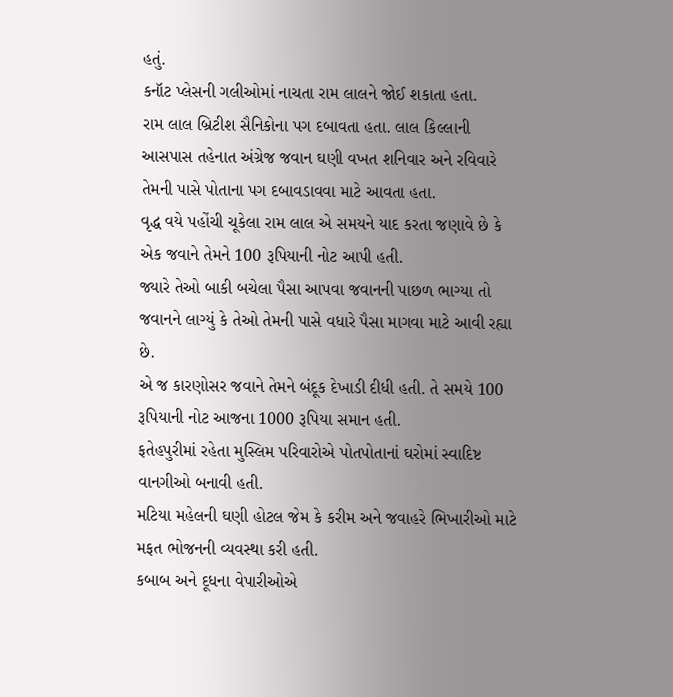હતું.
કનૉટ પ્લેસની ગલીઓમાં નાચતા રામ લાલને જોઈ શકાતા હતા.
રામ લાલ બ્રિટીશ સૈનિકોના પગ દબાવતા હતા. લાલ કિલ્લાની આસપાસ તહેનાત અંગ્રેજ જવાન ઘણી વખત શનિવાર અને રવિવારે તેમની પાસે પોતાના પગ દબાવડાવવા માટે આવતા હતા.
વૃદ્ધ વયે પહોંચી ચૂકેલા રામ લાલ એ સમયને યાદ કરતા જણાવે છે કે એક જવાને તેમને 100 રૂપિયાની નોટ આપી હતી.
જ્યારે તેઓ બાકી બચેલા પૈસા આપવા જવાનની પાછળ ભાગ્યા તો જવાનને લાગ્યું કે તેઓ તેમની પાસે વધારે પૈસા માગવા માટે આવી રહ્યા છે.
એ જ કારણોસર જવાને તેમને બંદૂક દેખાડી દીધી હતી. તે સમયે 100 રૂપિયાની નોટ આજના 1000 રૂપિયા સમાન હતી.
ફતેહપુરીમાં રહેતા મુસ્લિમ પરિવારોએ પોતપોતાનાં ઘરોમાં સ્વાદિષ્ટ વાનગીઓ બનાવી હતી.
મટિયા મહેલની ઘણી હોટલ જેમ કે કરીમ અને જવાહરે ભિખારીઓ માટે મફત ભોજનની વ્યવસ્થા કરી હતી.
કબાબ અને દૂધના વેપારીઓએ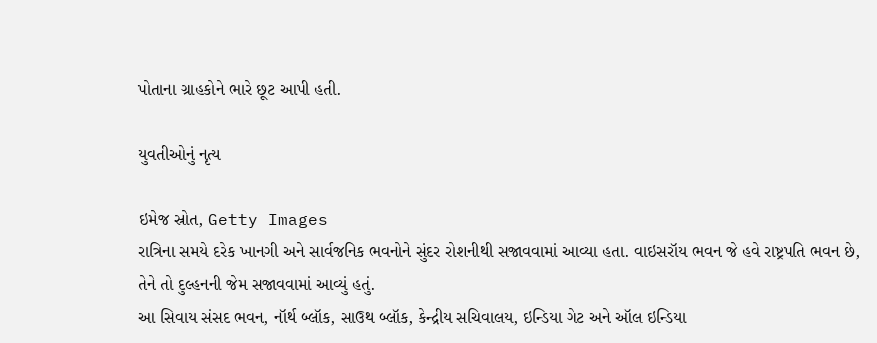પોતાના ગ્રાહકોને ભારે છૂટ આપી હતી.

યુવતીઓનું નૃત્ય

ઇમેજ સ્રોત, Getty Images
રાત્રિના સમયે દરેક ખાનગી અને સાર્વજનિક ભવનોને સુંદર રોશનીથી સજાવવામાં આવ્યા હતા. વાઇસરૉય ભવન જે હવે રાષ્ટ્રપતિ ભવન છે, તેને તો દુલ્હનની જેમ સજાવવામાં આવ્યું હતું.
આ સિવાય સંસદ ભવન, નૉર્થ બ્લૉક, સાઉથ બ્લૉક, કેન્દ્રીય સચિવાલય, ઇન્ડિયા ગેટ અને ઑલ ઇન્ડિયા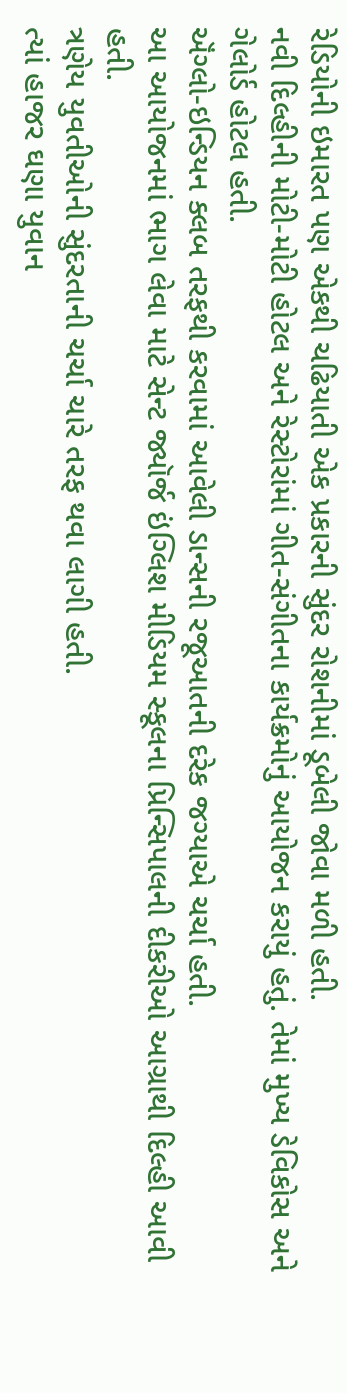રેડિયોની ઇમારત પણ એકથી ચઢિયાતી એક પ્રકારની સુંદર રોશનીમાં ડૂબેલી જોવા મળી હતી.
નવી દિલ્હીની મોટી-મોટી હોટલ અને રેસ્ટોરાંમાં ગીત-સંગીતના કાર્યક્રમોનું આયોજન કરાયું હતું. તેમાં મુખ્ય ડેવિકોસ અને ગેલોર્ડ હોટલ હતી.
ઍંગ્લો-ઇન્ડિયન ક્લબ તરફથી કરવામાં આવેલી ડાન્સની રજૂઆતની દરેક જગ્યાએ ચર્ચા હતી.
આ આયોજનમાં ભાગ લેવા માટે સેન્ટ જ્યૉર્જ ઇંગ્લિશ મીડિયમ સ્કૂલના પ્રિન્સિપાલની દીકરીઓ આગ્રાથી દિલ્હી આવી હતી.
ત્રણેય યુવતીઓની સુંદરતાની ચર્ચા ચારે તરફ થવા લાગી હતી.
ત્યાં હાજર ઘણા યુવાન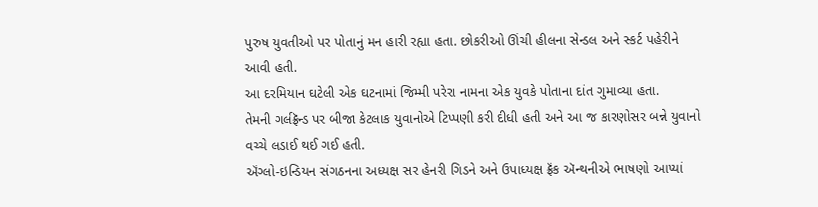પુરુષ યુવતીઓ પર પોતાનું મન હારી રહ્યા હતા. છોકરીઓ ઊંચી હીલના સેન્ડલ અને સ્કર્ટ પહેરીને આવી હતી.
આ દરમિયાન ઘટેલી એક ઘટનામાં જિમ્મી પરેરા નામના એક યુવકે પોતાના દાંત ગુમાવ્યા હતા.
તેમની ગર્લફ્રૅન્ડ પર બીજા કેટલાક યુવાનોએ ટિપ્પણી કરી દીધી હતી અને આ જ કારણોસર બન્ને યુવાનો વચ્ચે લડાઈ થઈ ગઈ હતી.
ઍંગ્લો-ઇન્ડિયન સંગઠનના અધ્યક્ષ સર હેનરી ગિડને અને ઉપાધ્યક્ષ ફ્રૅંક ઍન્થનીએ ભાષણો આપ્યાં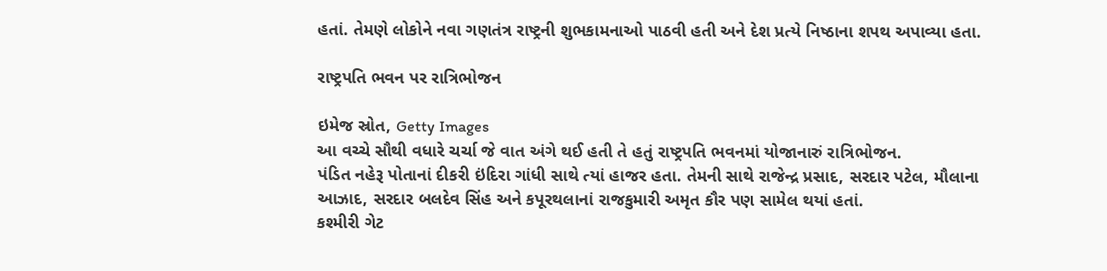હતાં. તેમણે લોકોને નવા ગણતંત્ર રાષ્ટ્રની શુભકામનાઓ પાઠવી હતી અને દેશ પ્રત્યે નિષ્ઠાના શપથ અપાવ્યા હતા.

રાષ્ટ્રપતિ ભવન પર રાત્રિભોજન

ઇમેજ સ્રોત, Getty Images
આ વચ્ચે સૌથી વધારે ચર્ચા જે વાત અંગે થઈ હતી તે હતું રાષ્ટ્રપતિ ભવનમાં યોજાનારું રાત્રિભોજન.
પંડિત નહેરૂ પોતાનાં દીકરી ઇંદિરા ગાંધી સાથે ત્યાં હાજર હતા. તેમની સાથે રાજેન્દ્ર પ્રસાદ, સરદાર પટેલ, મૌલાના આઝાદ, સરદાર બલદેવ સિંહ અને કપૂરથલાનાં રાજકુમારી અમૃત કૌર પણ સામેલ થયાં હતાં.
કશ્મીરી ગેટ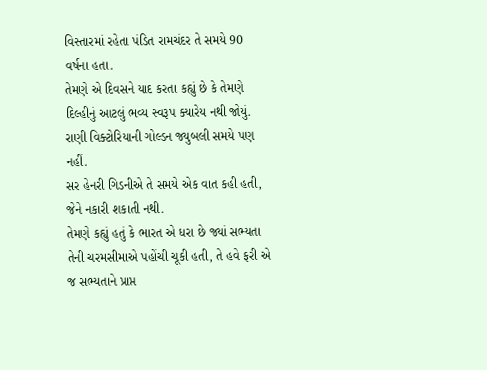વિસ્તારમાં રહેતા પંડિત રામચંદર તે સમયે 90 વર્ષના હતા.
તેમણે એ દિવસને યાદ કરતા કહ્યું છે કે તેમણે દિલ્હીનું આટલું ભવ્ય સ્વરૂપ ક્યારેય નથી જોયું. રાણી વિક્ટોરિયાની ગોલ્ડન જ્યુબલી સમયે પણ નહીં.
સર હેનરી ગિડનીએ તે સમયે એક વાત કહી હતી, જેને નકારી શકાતી નથી.
તેમણે કહ્યું હતું કે ભારત એ ધરા છે જ્યાં સભ્યતા તેની ચરમસીમાએ પહોંચી ચૂકી હતી, તે હવે ફરી એ જ સભ્યતાને પ્રાપ્ત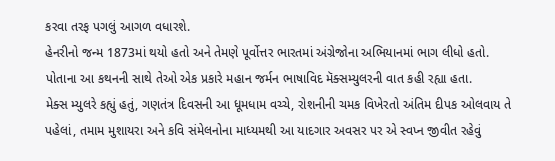કરવા તરફ પગલું આગળ વધારશે.
હેનરીનો જન્મ 1873માં થયો હતો અને તેમણે પૂર્વોત્તર ભારતમાં અંગ્રેજોના અભિયાનમાં ભાગ લીધો હતો.
પોતાના આ કથનની સાથે તેઓ એક પ્રકારે મહાન જર્મન ભાષાવિદ મૅક્સમ્યુલરની વાત કહી રહ્યા હતા.
મેક્સ મ્યુલરે કહ્યું હતું, ગણતંત્ર દિવસની આ ધૂમધામ વચ્ચે, રોશનીની ચમક વિખેરતો અંતિમ દીપક ઓલવાય તે પહેલાં, તમામ મુશાયરા અને કવિ સંમેલનોના માધ્યમથી આ યાદગાર અવસર પર એ સ્વપ્ન જીવીત રહેવું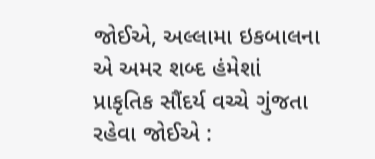જોઈએ, અલ્લામા ઇકબાલના એ અમર શબ્દ હંમેશાં પ્રાકૃતિક સૌંદર્ય વચ્ચે ગુંજતા રહેવા જોઈએ :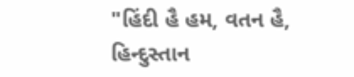"હિંદી હૈ હમ, વતન હૈ, હિન્દુસ્તાન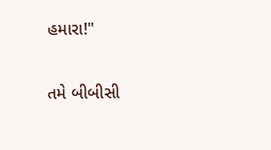હમારા!"

તમે બીબીસી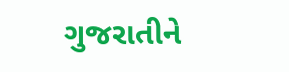ગુજરાતીને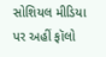સોશિયલ મીડિયા પર અહીં ફૉલો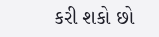કરી શકો છો